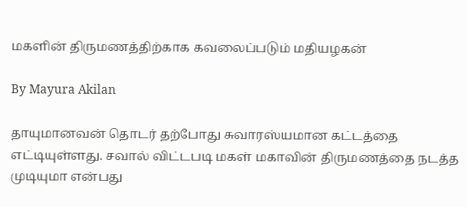மகளின் திருமணத்திற்காக கவலைப்படும் மதியழகன்

By Mayura Akilan

தாயுமானவன் தொடர் தற்போது சுவாரஸ்யமான கட்டத்தை எட்டியுள்ளது. சவால் விட்டபடி மகள் மகாவின் திருமணத்தை நடத்த முடியுமா என்பது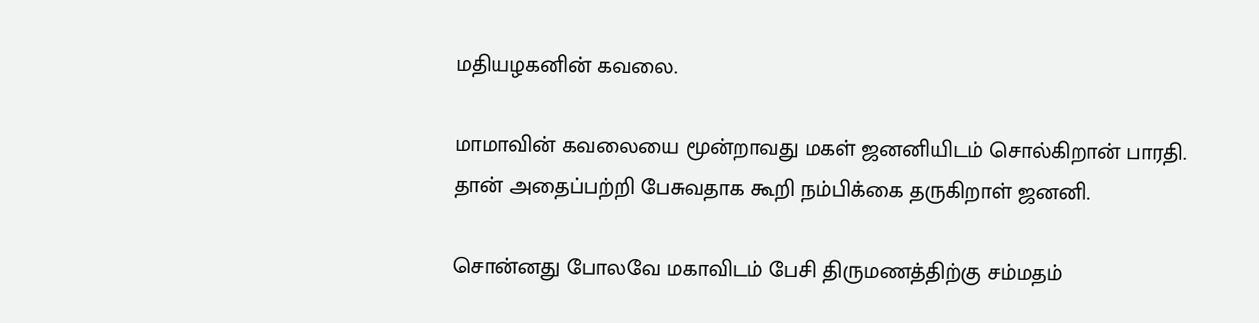மதியழகனின் கவலை.

மாமாவின் கவலையை மூன்றாவது மகள் ஜனனியிடம் சொல்கிறான் பாரதி. தான் அதைப்பற்றி பேசுவதாக கூறி நம்பிக்கை தருகிறாள் ஜனனி.

சொன்னது போலவே மகாவிடம் பேசி திருமணத்திற்கு சம்மதம்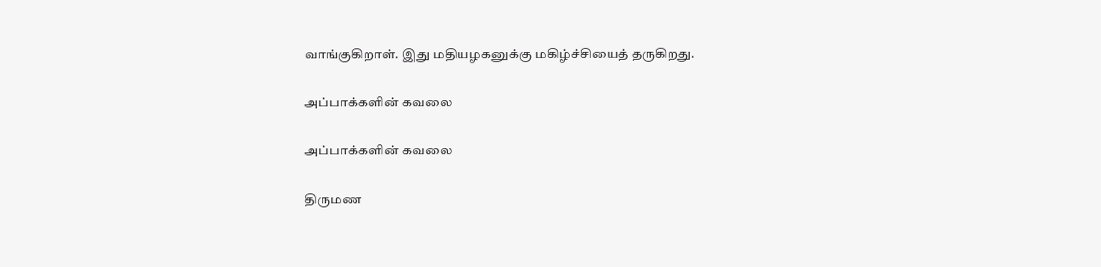வாங்குகிறாள். இது மதியழகனுக்கு மகிழ்ச்சியைத் தருகிறது.

அப்பாக்களின் கவலை

அப்பாக்களின் கவலை

திருமண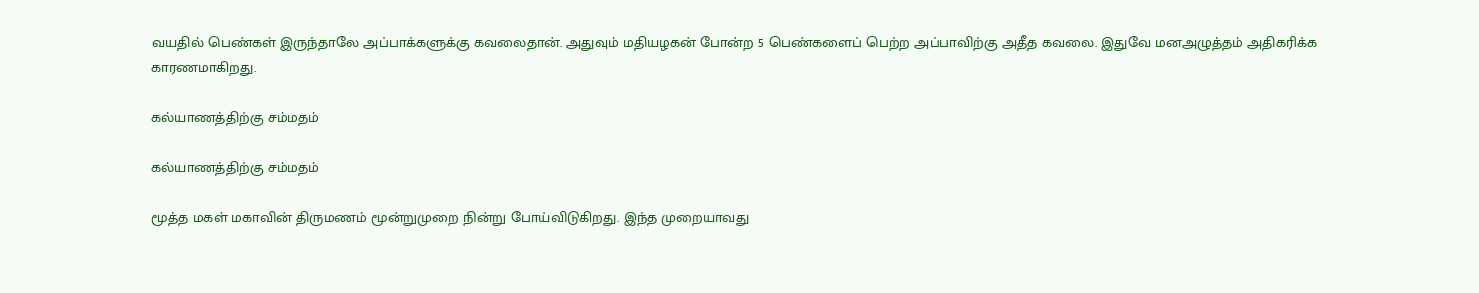வயதில் பெண்கள் இருந்தாலே அப்பாக்களுக்கு கவலைதான். அதுவும் மதியழகன் போன்ற 5 பெண்களைப் பெற்ற அப்பாவிற்கு அதீத கவலை. இதுவே மனஅழுத்தம் அதிகரிக்க காரணமாகிறது.

கல்யாணத்திற்கு சம்மதம்

கல்யாணத்திற்கு சம்மதம்

மூத்த மகள் மகாவின் திருமணம் மூன்றுமுறை நின்று போய்விடுகிறது. இந்த முறையாவது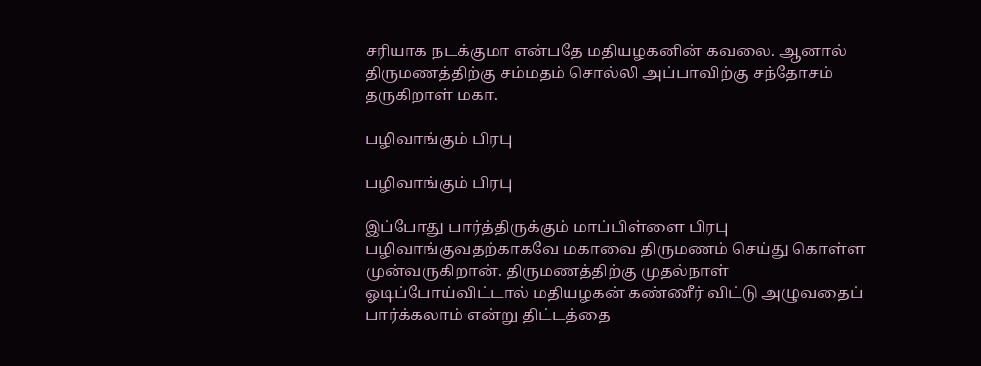சரியாக நடக்குமா என்பதே மதியழகனின் கவலை. ஆனால் திருமணத்திற்கு சம்மதம் சொல்லி அப்பாவிற்கு சந்தோசம் தருகிறாள் மகா.

பழிவாங்கும் பிரபு

பழிவாங்கும் பிரபு

இப்போது பார்த்திருக்கும் மாப்பிள்ளை பிரபு பழிவாங்குவதற்காகவே மகாவை திருமணம் செய்து கொள்ள முன்வருகிறான். திருமணத்திற்கு முதல்நாள் ஓடிப்போய்விட்டால் மதியழகன் கண்ணீர் விட்டு அழுவதைப் பார்க்கலாம் என்று திட்டத்தை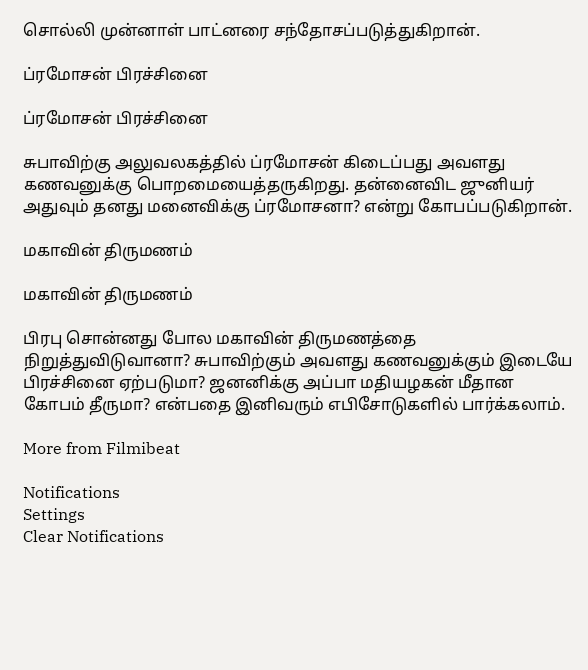சொல்லி முன்னாள் பாட்னரை சந்தோசப்படுத்துகிறான்.

ப்ரமோசன் பிரச்சினை

ப்ரமோசன் பிரச்சினை

சுபாவிற்கு அலுவலகத்தில் ப்ரமோசன் கிடைப்பது அவளது கணவனுக்கு பொறமையைத்தருகிறது. தன்னைவிட ஜுனியர் அதுவும் தனது மனைவிக்கு ப்ரமோசனா? என்று கோபப்படுகிறான்.

மகாவின் திருமணம்

மகாவின் திருமணம்

பிரபு சொன்னது போல மகாவின் திருமணத்தை நிறுத்துவிடுவானா? சுபாவிற்கும் அவளது கணவனுக்கும் இடையே பிரச்சினை ஏற்படுமா? ஜனனிக்கு அப்பா மதியழகன் மீதான கோபம் தீருமா? என்பதை இனிவரும் எபிசோடுகளில் பார்க்கலாம்.

More from Filmibeat

Notifications
Settings
Clear Notifications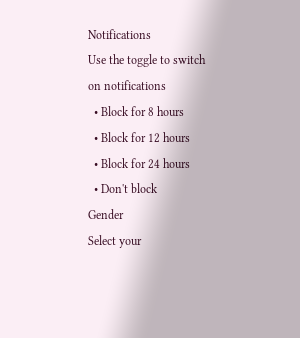Notifications
Use the toggle to switch on notifications
  • Block for 8 hours
  • Block for 12 hours
  • Block for 24 hours
  • Don't block
Gender
Select your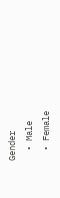Gender
  • Male
  • Female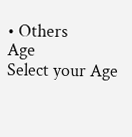• Others
Age
Select your Age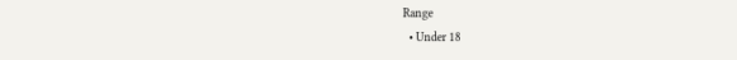Range
  • Under 18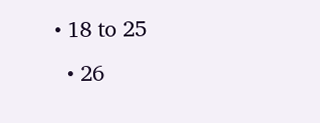• 18 to 25
  • 26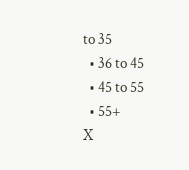to 35
  • 36 to 45
  • 45 to 55
  • 55+
X